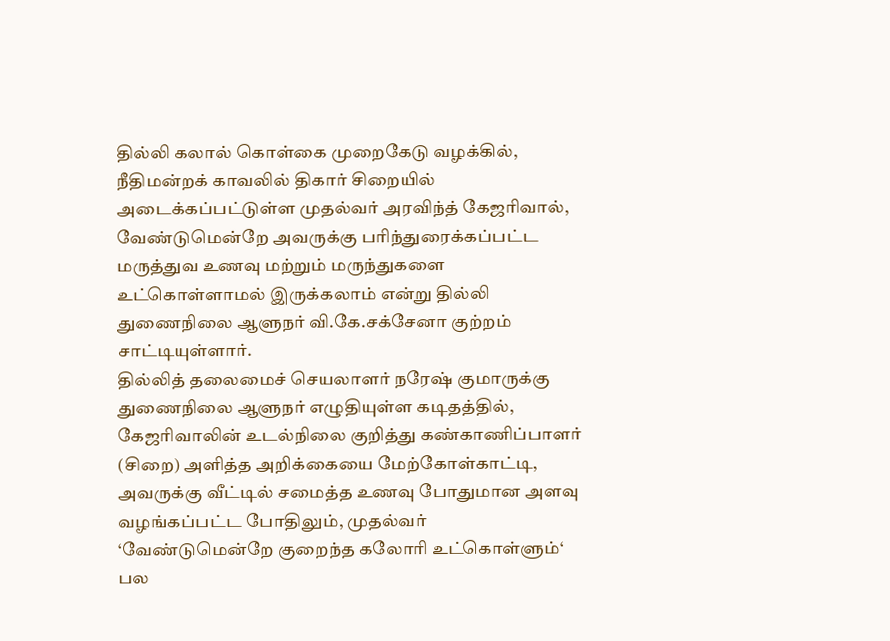தில்லி கலால் கொள்கை முறைகேடு வழக்கில், நீதிமன்றக் காவலில் திகார் சிறையில் அடைக்கப்பட்டுள்ள முதல்வர் அரவிந்த் கேஜரிவால், வேண்டுமென்றே அவருக்கு பரிந்துரைக்கப்பட்ட மருத்துவ உணவு மற்றும் மருந்துகளை உட்கொள்ளாமல் இருக்கலாம் என்று தில்லி துணைநிலை ஆளுநர் வி.கே.சக்சேனா குற்றம் சாட்டியுள்ளார்.
தில்லித் தலைமைச் செயலாளர் நரேஷ் குமாருக்கு துணைநிலை ஆளுநர் எழுதியுள்ள கடிதத்தில், கேஜரிவாலின் உடல்நிலை குறித்து கண்காணிப்பாளர் (சிறை) அளித்த அறிக்கையை மேற்கோள்காட்டி,
அவருக்கு வீட்டில் சமைத்த உணவு போதுமான அளவு வழங்கப்பட்ட போதிலும், முதல்வர் ‘வேண்டுமென்றே குறைந்த கலோரி உட்கொள்ளும்‘ பல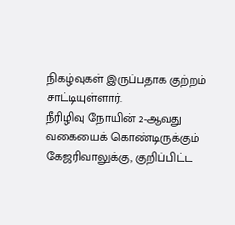நிகழ்வுகள் இருப்பதாக குற்றம் சாட்டியுள்ளார்.
நீரிழிவு நோயின் 2-ஆவது வகையைக் கொண்டிருக்கும் கேஜரிவாலுக்கு, குறிப்பிட்ட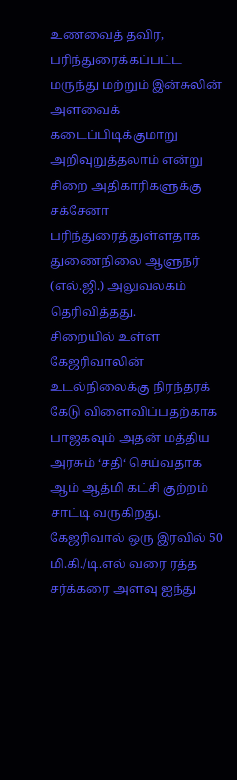உணவைத் தவிர, பரிந்துரைக்கப்பட்ட மருந்து மற்றும் இன்சுலின் அளவைக் கடைப்பிடிக்குமாறு அறிவுறுத்தலாம் என்று சிறை அதிகாரிகளுக்கு சக்சேனா பரிந்துரைத்துள்ளதாக துணைநிலை ஆளுநர் (எல்.ஜி.) அலுவலகம் தெரிவித்தது.
சிறையில் உள்ள கேஜரிவாலின் உடல்நிலைக்கு நிரந்தரக் கேடு விளைவிப்பதற்காக பாஜகவும் அதன் மத்திய அரசும் ‘சதி‘ செய்வதாக ஆம் ஆத்மி கட்சி குற்றம் சாட்டி வருகிறது.
கேஜரிவால் ஒரு இரவில் 50 மி.கி./டி.எல் வரை ரத்த சர்க்கரை அளவு ஐந்து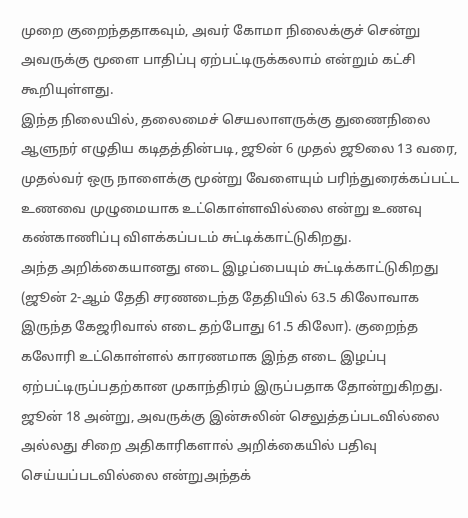முறை குறைந்ததாகவும், அவர் கோமா நிலைக்குச் சென்று அவருக்கு மூளை பாதிப்பு ஏற்பட்டிருக்கலாம் என்றும் கட்சி கூறியுள்ளது.
இந்த நிலையில், தலைமைச் செயலாளருக்கு துணைநிலை ஆளுநர் எழுதிய கடிதத்தின்படி, ஜூன் 6 முதல் ஜூலை 13 வரை, முதல்வர் ஒரு நாளைக்கு மூன்று வேளையும் பரிந்துரைக்கப்பட்ட உணவை முழுமையாக உட்கொள்ளவில்லை என்று உணவு கண்காணிப்பு விளக்கப்படம் சுட்டிக்காட்டுகிறது.
அந்த அறிக்கையானது எடை இழப்பையும் சுட்டிக்காட்டுகிறது (ஜூன் 2-ஆம் தேதி சரணடைந்த தேதியில் 63.5 கிலோவாக இருந்த கேஜரிவால் எடை தற்போது 61.5 கிலோ). குறைந்த கலோரி உட்கொள்ளல் காரணமாக இந்த எடை இழப்பு ஏற்பட்டிருப்பதற்கான முகாந்திரம் இருப்பதாக தோன்றுகிறது.
ஜூன் 18 அன்று, அவருக்கு இன்சுலின் செலுத்தப்படவில்லை அல்லது சிறை அதிகாரிகளால் அறிக்கையில் பதிவு செய்யப்படவில்லை என்றுஅந்தக்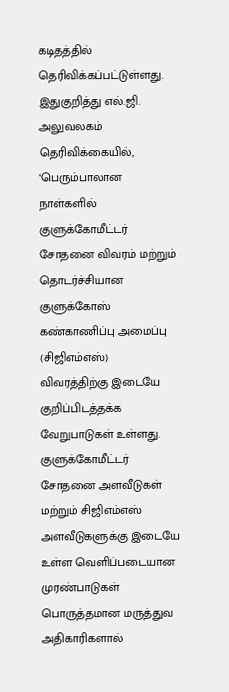கடிதத்தில் தெரிவிக்கப்பட்டுள்ளது.
இதுகுறித்து எல்.ஜி. அலுவலகம் தெரிவிக்கையில், ‘பெரும்பாலான நாள்களில் குளுக்கோமீட்டர் சோதனை விவரம் மற்றும் தொடர்ச்சியான குளுக்கோஸ் கண்காணிப்பு அமைப்பு (சிஜிஎம்எஸ்) விவரத்திற்கு இடையே குறிப்பிடத்தக்க வேறுபாடுகள் உள்ளது.
குளுக்கோமீட்டர் சோதனை அளவீடுகள் மற்றும் சிஜிஎம்எஸ் அளவீடுகளுக்கு இடையே உள்ள வெளிப்படையான முரண்பாடுகள் பொருத்தமான மருத்துவ அதிகாரிகளால்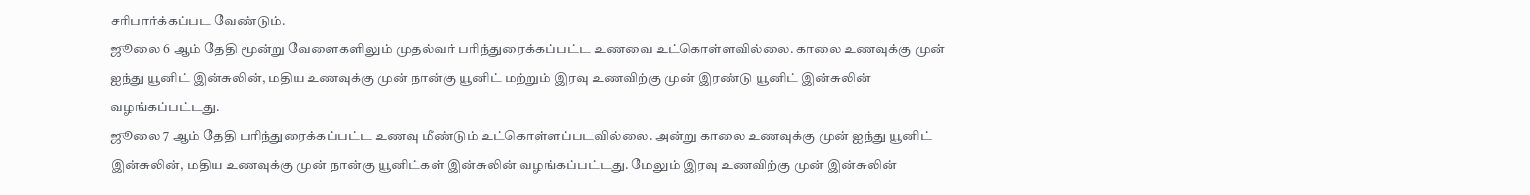சரிபார்க்கப்பட வேண்டும்.
ஜூலை 6 ஆம் தேதி மூன்று வேளைகளிலும் முதல்வர் பரிந்துரைக்கப்பட்ட உணவை உட்கொள்ளவில்லை. காலை உணவுக்கு முன் ஐந்து யூனிட் இன்சுலின், மதிய உணவுக்கு முன் நான்கு யூனிட் மற்றும் இரவு உணவிற்கு முன் இரண்டு யூனிட் இன்சுலின் வழங்கப்பட்டது.
ஜூலை 7 ஆம் தேதி பரிந்துரைக்கப்பட்ட உணவு மீண்டும் உட்கொள்ளப்படவில்லை. அன்று காலை உணவுக்கு முன் ஐந்து யூனிட் இன்சுலின், மதிய உணவுக்கு முன் நான்கு யூனிட்கள் இன்சுலின் வழங்கப்பட்டது. மேலும் இரவு உணவிற்கு முன் இன்சுலின்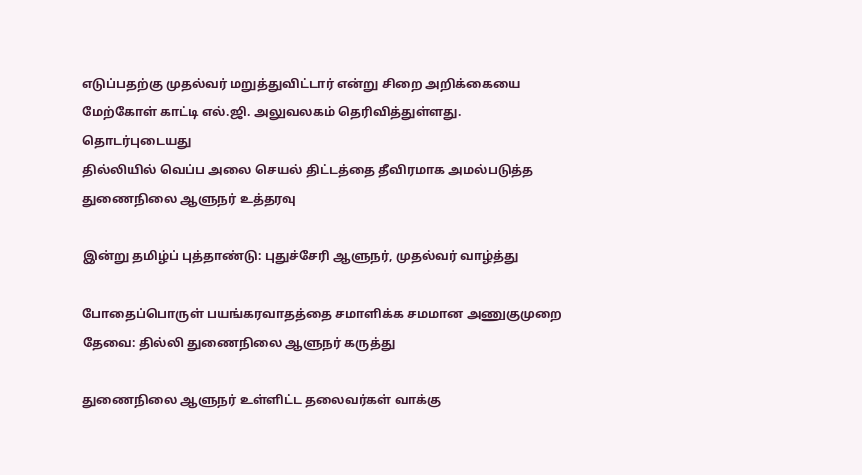எடுப்பதற்கு முதல்வர் மறுத்துவிட்டார் என்று சிறை அறிக்கையை மேற்கோள் காட்டி எல்.ஜி. அலுவலகம் தெரிவித்துள்ளது.
தொடர்புடையது
தில்லியில் வெப்ப அலை செயல் திட்டத்தை தீவிரமாக அமல்படுத்த துணைநிலை ஆளுநர் உத்தரவு

இன்று தமிழ்ப் புத்தாண்டு: புதுச்சேரி ஆளுநர், முதல்வர் வாழ்த்து

போதைப்பொருள் பயங்கரவாதத்தை சமாளிக்க சமமான அணுகுமுறை தேவை: தில்லி துணைநிலை ஆளுநர் கருத்து

துணைநிலை ஆளுநர் உள்ளிட்ட தலைவர்கள் வாக்கு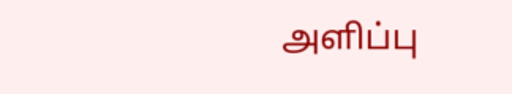அளிப்பு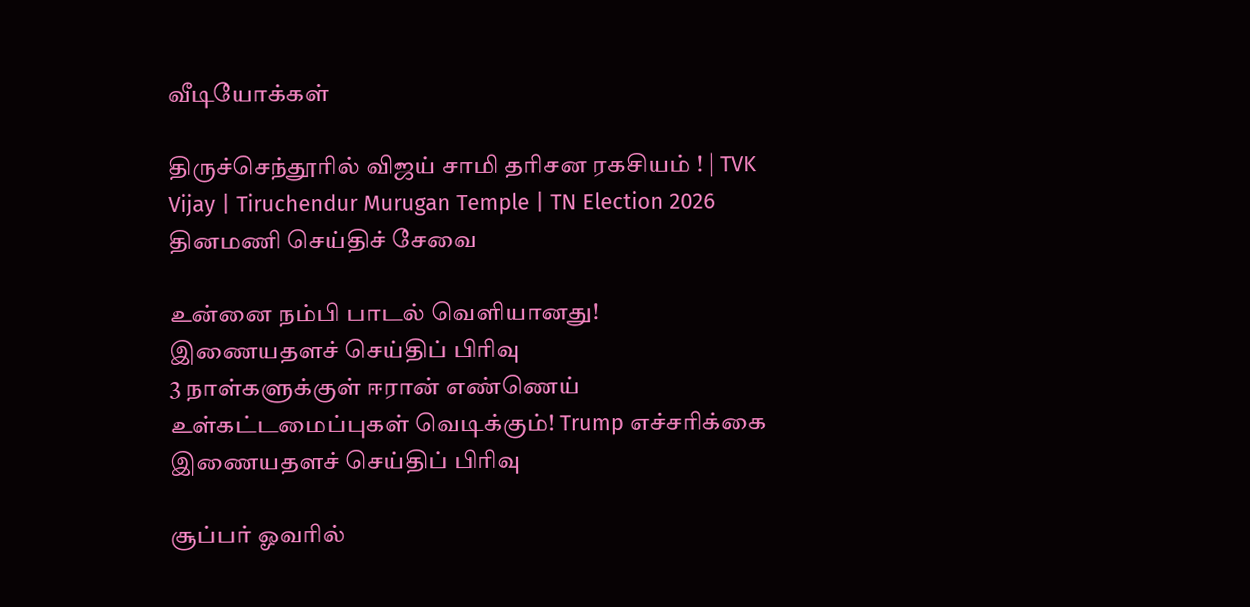வீடியோக்கள்

திருச்செந்தூரில் விஜய் சாமி தரிசன ரகசியம் ! | TVK Vijay | Tiruchendur Murugan Temple | TN Election 2026
தினமணி செய்திச் சேவை

உன்னை நம்பி பாடல் வெளியானது!
இணையதளச் செய்திப் பிரிவு
3 நாள்களுக்குள் ஈரான் எண்ணெய் உள்கட்டமைப்புகள் வெடிக்கும்! Trump எச்சரிக்கை
இணையதளச் செய்திப் பிரிவு

சூப்பர் ஓவரில்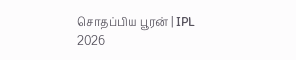சொதப்பிய பூரன் | IPL 2026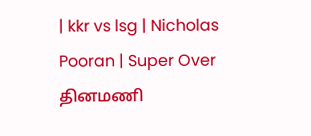| kkr vs lsg | Nicholas Pooran | Super Over
தினமணி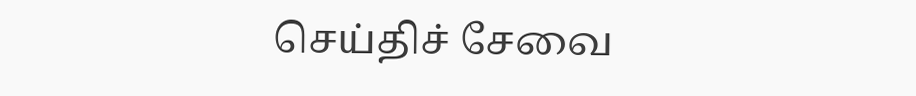செய்திச் சேவை